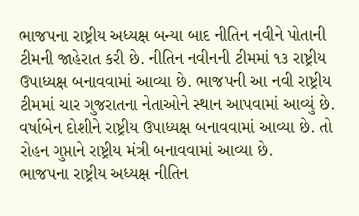ભાજપના રાષ્ટ્રીય અધ્યક્ષ બન્યા બાદ નીતિન નવીને પોતાની ટીમની જાહેરાત કરી છે. નીતિન નવીનની ટીમમાં ૧૩ રાષ્ટ્રીય ઉપાધ્યક્ષ બનાવવામાં આવ્યા છે. ભાજપની આ નવી રાષ્ટ્રીય ટીમમાં ચાર ગુજરાતના નેતાઓને સ્થાન આપવામાં આવ્યું છે. વર્ષાબેન દોશીને રાષ્ટ્રીય ઉપાધ્યક્ષ બનાવવામાં આવ્યા છે. તો રોહન ગુપ્તાને રાષ્ટ્રીય મંત્રી બનાવવામાં આવ્યા છે.
ભાજપના રાષ્ટ્રીય અધ્યક્ષ નીતિન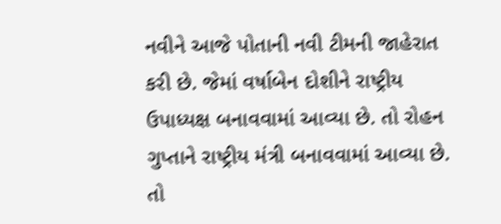નવીને આજે પોતાની નવી ટીમની જાહેરાત કરી છે. જેમાં વર્ષાબેન દોશીને રાષ્ટ્રીય ઉપાધ્યક્ષ બનાવવામાં આવ્યા છે. તો રોહન ગુપ્તાને રાષ્ટ્રીય મંત્રી બનાવવામાં આવ્યા છે. તો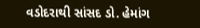વડોદરાથી સાંસદ ડો. હેમાંગ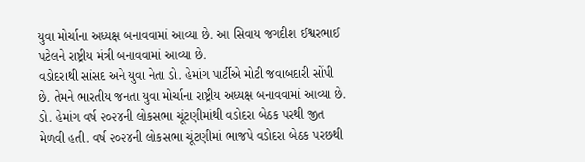યુવા મોર્ચાના અધ્યક્ષ બનાવવામાં આવ્યા છે. આ સિવાય જગદીશ ઈશ્વરભાઈ પટેલને રાષ્ટ્રીય મંત્રી બનાવવામાં આવ્યા છે.
વડોદરાથી સાંસદ અને યુવા નેતા ડો. હેમાંગ પાર્ટીએ મોટી જવાબદારી સોંપી છે. તેમને ભારતીય જનતા યુવા મોર્ચાના રાષ્ટ્રીય અધ્યક્ષ બનાવવામાં આવ્યા છે. ડો. હેમાંગ વર્ષ ૨૦૨૪ની લોકસભા ચૂંટણીમાંથી વડોદરા બેઠક પરથી જીત મેળવી હતી. વર્ષ ૨૦૨૪ની લોકસભા ચૂંટણીમાં ભાજપે વડોદરા બેઠક પરછથી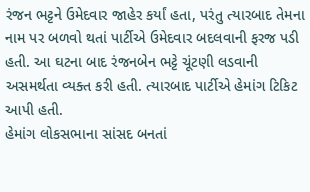રંજન ભટ્ટને ઉમેદવાર જાહેર કર્યાં હતા, પરંતુ ત્યારબાદ તેમના નામ પર બળવો થતાં પાર્ટીએ ઉમેદવાર બદલવાની ફરજ પડી હતી. આ ઘટના બાદ રંજનબેન ભટ્ટે ચૂંટણી લડવાની અસમર્થતા વ્યક્ત કરી હતી. ત્યારબાદ પાર્ટીએ હેમાંગ ટિકિટ આપી હતી.
હેમાંગ લોકસભાના સાંસદ બનતાં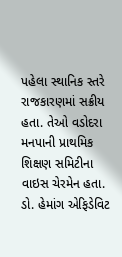પહેલા સ્થાનિક સ્તરે રાજકારણમાં સક્રીય હતા. તેઓ વડોદરા મનપાની પ્રાથમિક શિક્ષણ સમિટીના વાઇસ ચેરમેન હતા. ડો. હેમાંગ એફિડેવિટ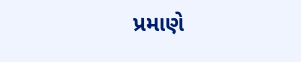પ્રમાણે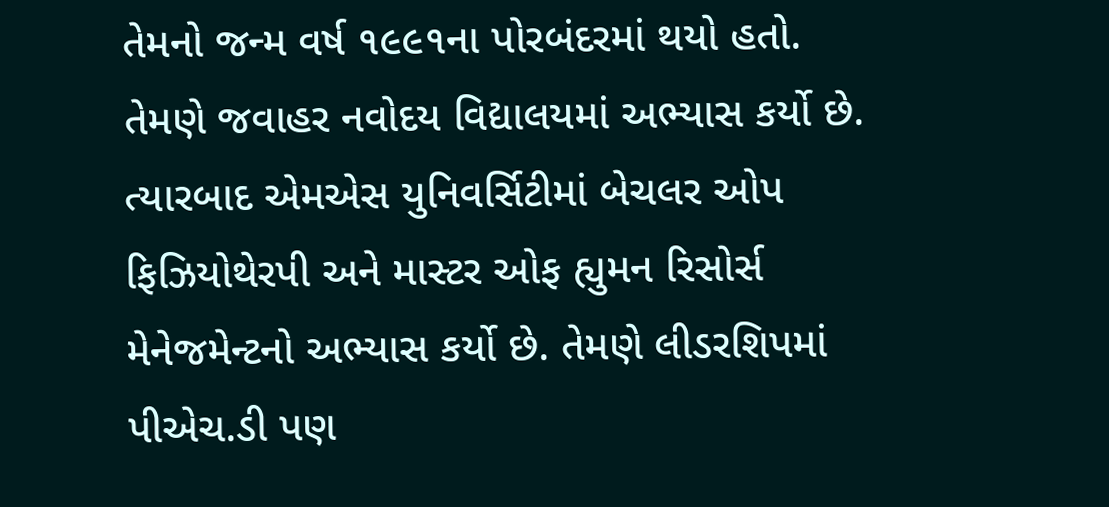તેમનો જન્મ વર્ષ ૧૯૯૧ના પોરબંદરમાં થયો હતો. તેમણે જવાહર નવોદય વિદ્યાલયમાં અભ્યાસ કર્યો છે. ત્યારબાદ એમએસ યુનિવર્સિટીમાં બેચલર ઓપ ફિઝિયોથેરપી અને માસ્ટર ઓફ હ્યુમન રિસોર્સ મેનેજમેન્ટનો અભ્યાસ કર્યો છે. તેમણે લીડરશિપમાં પીએચ.ડી પણ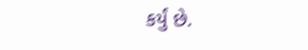કર્યું છે.